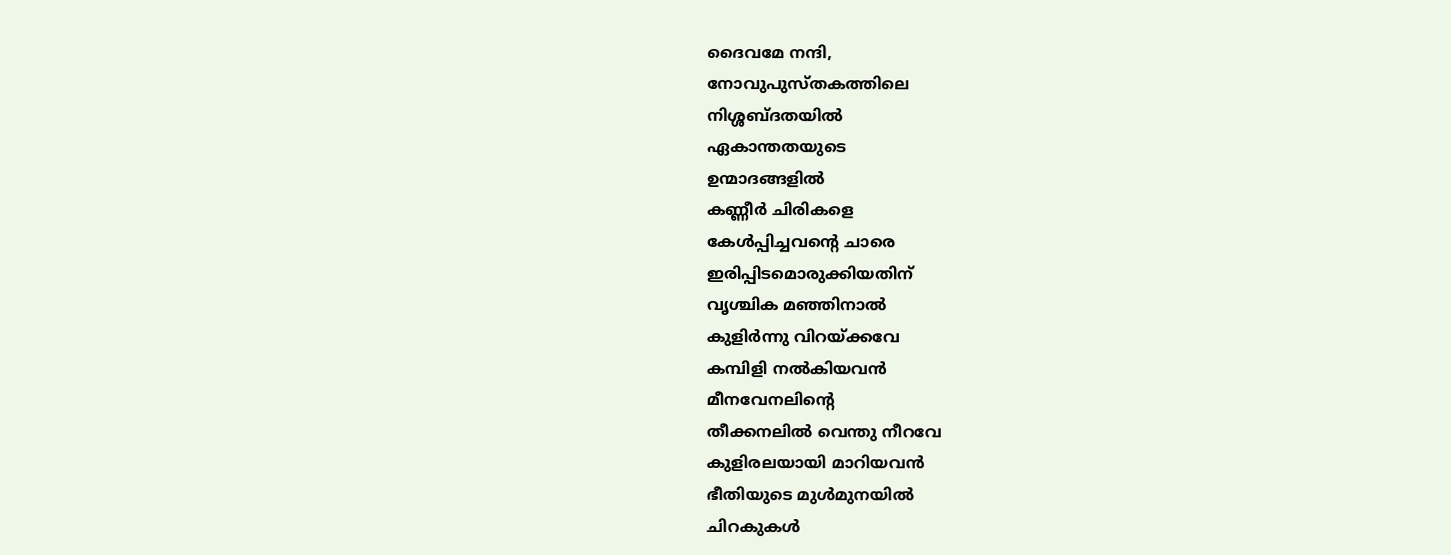ദൈവമേ നന്ദി,
നോവുപുസ്തകത്തിലെ
നിശ്ശബ്ദതയിൽ
ഏകാന്തതയുടെ
ഉന്മാദങ്ങളിൽ
കണ്ണീർ ചിരികളെ
കേൾപ്പിച്ചവന്റെ ചാരെ
ഇരിപ്പിടമൊരുക്കിയതിന്
വൃശ്ചിക മഞ്ഞിനാൽ
കുളിർന്നു വിറയ്ക്കവേ
കമ്പിളി നൽകിയവൻ
മീനവേനലിന്റെ
തീക്കനലിൽ വെന്തു നീറവേ
കുളിരലയായി മാറിയവൻ
ഭീതിയുടെ മുൾമുനയിൽ
ചിറകുകൾ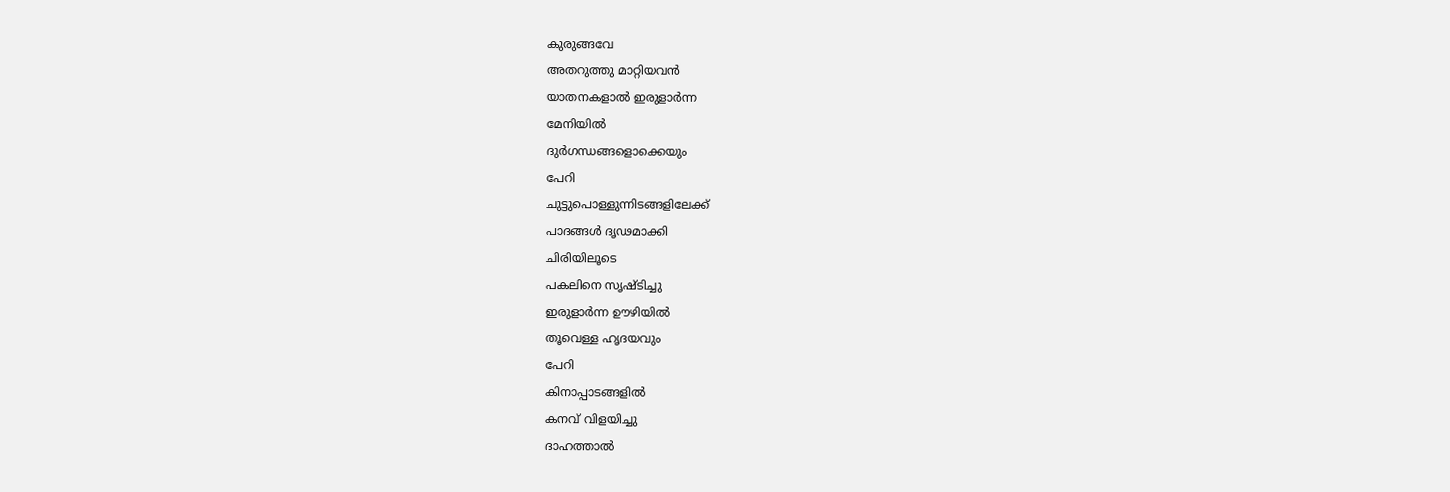കുരുങ്ങവേ
അതറുത്തു മാറ്റിയവൻ
യാതനകളാൽ ഇരുളാർന്ന
മേനിയിൽ
ദുർഗന്ധങ്ങളൊക്കെയും
പേറി
ചുട്ടുപൊള്ളുന്നിടങ്ങളിലേക്ക്
പാദങ്ങൾ ദൃഢമാക്കി
ചിരിയിലൂടെ
പകലിനെ സൃഷ്ടിച്ചു
ഇരുളാർന്ന ഊഴിയിൽ
തൂവെള്ള ഹൃദയവും
പേറി
കിനാപ്പാടങ്ങളിൽ
കനവ് വിളയിച്ചു
ദാഹത്താൽ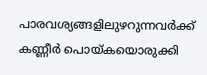പാരവശ്യങ്ങളിലുഴറുന്നവർക്ക്
കണ്ണീർ പൊയ്കയൊരുക്കി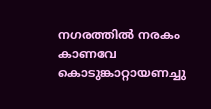നഗരത്തിൽ നരകം കാണവേ
കൊടുങ്കാറ്റായണച്ചു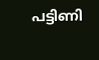പട്ടിണി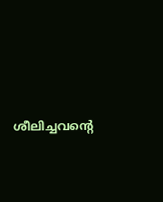ശീലിച്ചവന്റെ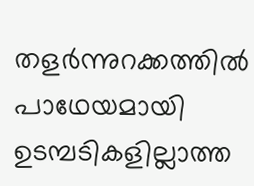തളർന്നുറക്കത്തിൽ
പാഥേയമായി
ഉടമ്പടികളില്ലാത്ത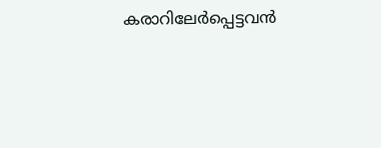കരാറിലേർപ്പെട്ടവൻ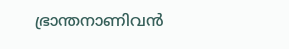ഭ്രാന്തനാണിവൻ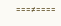===≠====